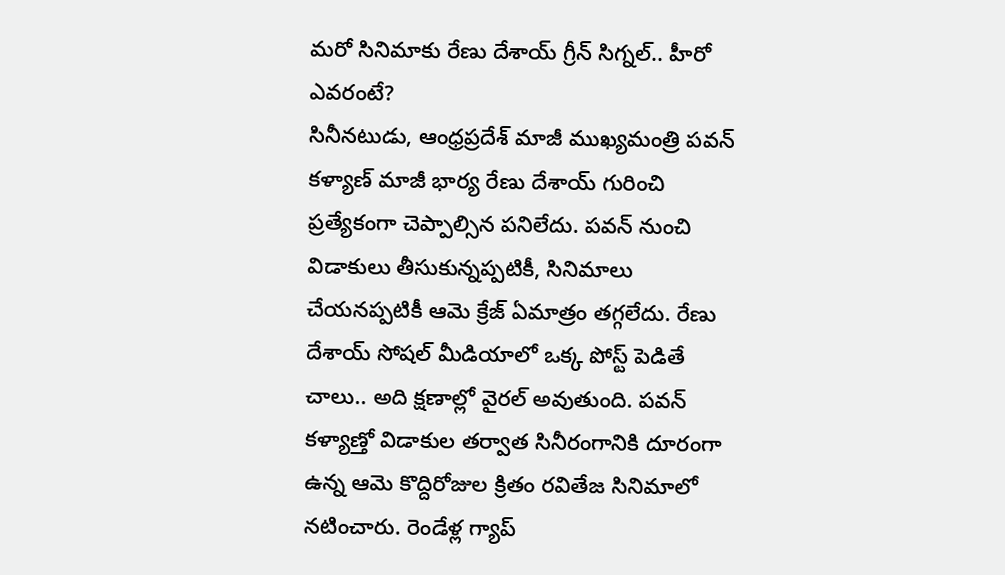మరో సినిమాకు రేణు దేశాయ్ గ్రీన్ సిగ్నల్.. హీరో ఎవరంటే?
సినీనటుడు, ఆంధ్రప్రదేశ్ మాజీ ముఖ్యమంత్రి పవన్ కళ్యాణ్ మాజీ భార్య రేణు దేశాయ్ గురించి ప్రత్యేకంగా చెప్పాల్సిన పనిలేదు. పవన్ నుంచి విడాకులు తీసుకున్నప్పటికీ, సినిమాలు చేయనప్పటికీ ఆమె క్రేజ్ ఏమాత్రం తగ్గలేదు. రేణు దేశాయ్ సోషల్ మీడియాలో ఒక్క పోస్ట్ పెడితే చాలు.. అది క్షణాల్లో వైరల్ అవుతుంది. పవన్ కళ్యాణ్తో విడాకుల తర్వాత సినీరంగానికి దూరంగా ఉన్న ఆమె కొద్దిరోజుల క్రితం రవితేజ సినిమాలో నటించారు. రెండేళ్ల గ్యాప్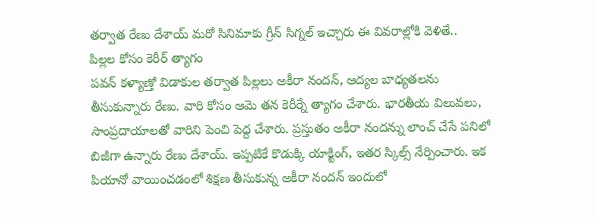తర్వాత రేణు దేశాయ్ మరో సినిమాకు గ్రీన్ సిగ్నల్ ఇచ్చారు ఈ వివరాల్లోకి వెళితే..
పిల్లల కోసం కెరీర్ త్యాగం
పవన్ కళ్యాణ్తో విడాకుల తర్వాత పిల్లలు అకీరా నందన్, ఆద్యల బాధ్యతలను తీసుకున్నారు రేణు. వారి కోసం ఆమె తన కెరీర్నే త్యాగం చేశారు. భారతీయ విలువలు, సాంప్రదాయాలతో వారిని పెంచి పెద్ద చేశారు. ప్రస్తుతం అకీరా నందన్ను లాంచ్ చేసే పనిలో బిజీగా ఉన్నారు రేణు దేశాయ్. ఇప్పటికే కొడుక్కి యాక్టింగ్, ఇతర స్కిల్స్ నేర్పించారు. ఇక పియానో వాయించడంలో శిక్షణ తీసుకున్న అకీరా నందన్ ఇందులో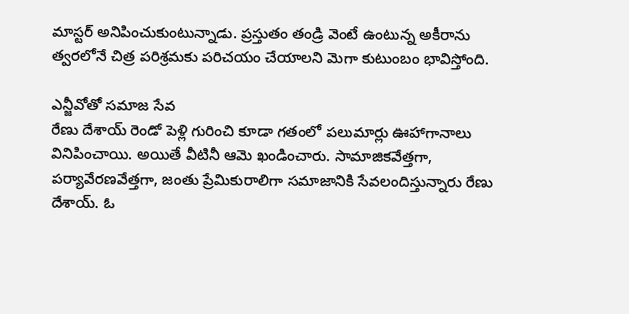మాస్టర్ అనిపించుకుంటున్నాడు. ప్రస్తుతం తండ్రి వెంటే ఉంటున్న అకీరాను త్వరలోనే చిత్ర పరిశ్రమకు పరిచయం చేయాలని మెగా కుటుంబం భావిస్తోంది.

ఎన్జీవోతో సమాజ సేవ
రేణు దేశాయ్ రెండో పెళ్లి గురించి కూడా గతంలో పలుమార్లు ఊహాగానాలు వినిపించాయి. అయితే వీటినీ ఆమె ఖండించారు. సామాజికవేత్తగా, పర్యావేరణవేత్తగా, జంతు ప్రేమికురాలిగా సమాజానికి సేవలందిస్తున్నారు రేణు దేశాయ్. ఓ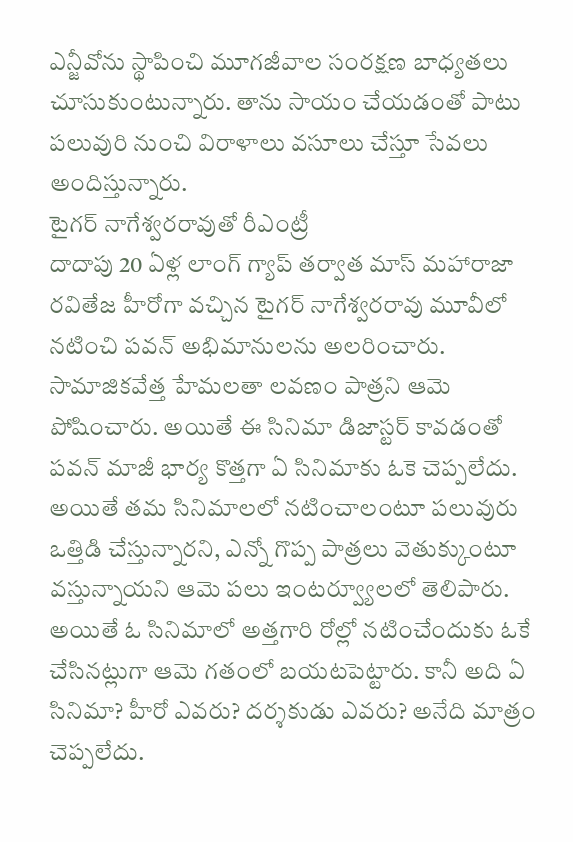ఎన్జీవోను స్థాపించి మూగజీవాల సంరక్షణ బాధ్యతలు చూసుకుంటున్నారు. తాను సాయం చేయడంతో పాటు పలువురి నుంచి విరాళాలు వసూలు చేస్తూ సేవలు అందిస్తున్నారు.
టైగర్ నాగేశ్వరరావుతో రీఎంట్రీ
దాదాపు 20 ఏళ్ల లాంగ్ గ్యాప్ తర్వాత మాస్ మహారాజా రవితేజ హీరోగా వచ్చిన టైగర్ నాగేశ్వరరావు మూవీలో నటించి పవన్ అభిమానులను అలరించారు. సామాజికవేత్త హేమలతా లవణం పాత్రని ఆమె పోషించారు. అయితే ఈ సినిమా డిజాస్టర్ కావడంతో పవన్ మాజీ భార్య కొత్తగా ఏ సినిమాకు ఓకె చెప్పలేదు. అయితే తమ సినిమాలలో నటించాలంటూ పలువురు ఒత్తిడి చేస్తున్నారని, ఎన్నో గొప్ప పాత్రలు వెతుక్కుంటూ వస్తున్నాయని ఆమె పలు ఇంటర్వ్యూలలో తెలిపారు. అయితే ఓ సినిమాలో అత్తగారి రోల్లో నటించేందుకు ఓకే చేసినట్లుగా ఆమె గతంలో బయటపెట్టారు. కానీ అది ఏ సినిమా? హీరో ఎవరు? దర్శకుడు ఎవరు? అనేది మాత్రం చెప్పలేదు.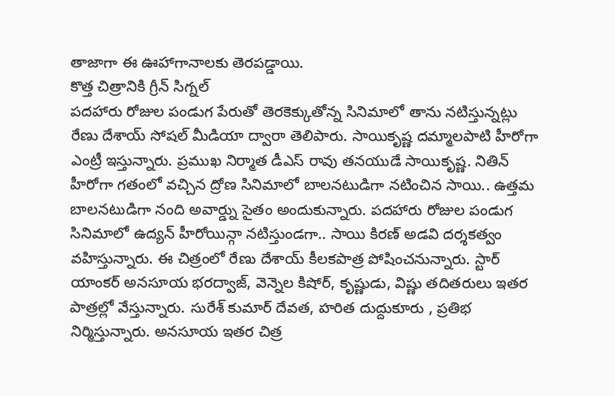తాజాగా ఈ ఊహాగానాలకు తెరపడ్డాయి.
కొత్త చిత్రానికి గ్రీన్ సిగ్నల్
పదహారు రోజుల పండుగ పేరుతో తెరకెక్కుతోన్న సినిమాలో తాను నటిస్తున్నట్లు రేణు దేశాయ్ సోషల్ మీడియా ద్వారా తెలిపారు. సాయికృష్ణ దమ్మాలపాటి హీరోగా ఎంట్రీ ఇస్తున్నారు. ప్రముఖ నిర్మాత డీఎస్ రావు తనయుడే సాయికృష్ణ. నితిన్ హీరోగా గతంలో వచ్చిన ద్రోణ సినిమాలో బాలనటుడిగా నటించిన సాయి.. ఉత్తమ బాలనటుడిగా నంది అవార్డ్ను సైతం అందుకున్నారు. పదహారు రోజుల పండుగ సినిమాలో ఉద్యన్ హీరోయిన్గా నటిస్తుండగా.. సాయి కిరణ్ అడవి దర్శకత్వం వహిస్తున్నారు. ఈ చిత్రంలో రేణు దేశాయ్ కీలకపాత్ర పోషించనున్నారు. స్టార్ యాంకర్ అనసూయ భరద్వాజ్, వెన్నెల కిషోర్, కృష్ణుడు, విష్ణు తదితరులు ఇతర పాత్రల్లో వేస్తున్నారు. సురేశ్ కుమార్ దేవత, హరిత దుద్దుకూరు , ప్రతిభ నిర్మిస్తున్నారు. అనసూయ ఇతర చిత్ర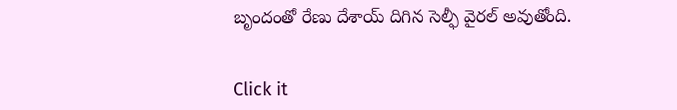బృందంతో రేణు దేశాయ్ దిగిన సెల్ఫీ వైరల్ అవుతోంది.


Click it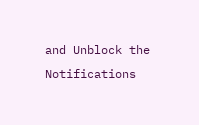and Unblock the Notifications